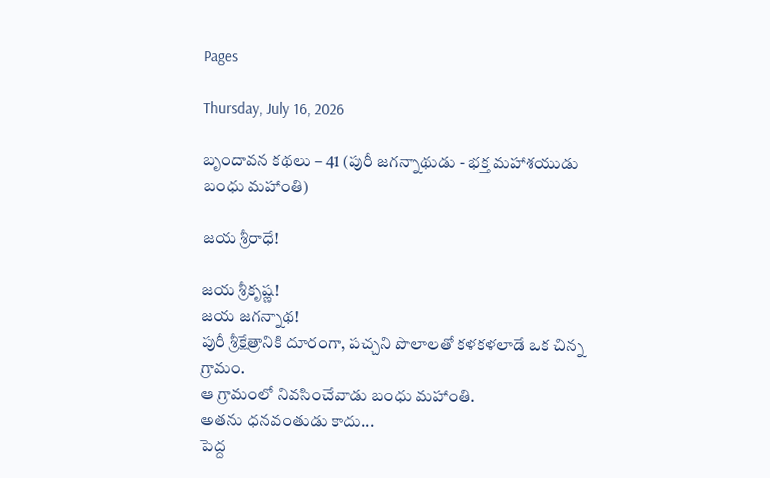Pages

Thursday, July 16, 2026

బృందావన కథలు – 41 (పురీ జగన్నాథుడు - భక్త మహాశయుడు బంధు మహాంతి)

జయ శ్రీరాధే!

జయ శ్రీకృష్ణ!
జయ జగన్నాథ!
పురీ శ్రీక్షేత్రానికి దూరంగా, పచ్చని పొలాలతో కళకళలాడే ఒక చిన్న గ్రామం.
ఆ గ్రామంలో నివసించేవాడు బంధు మహాంతి.
అతను ధనవంతుడు కాదు...
పెద్ద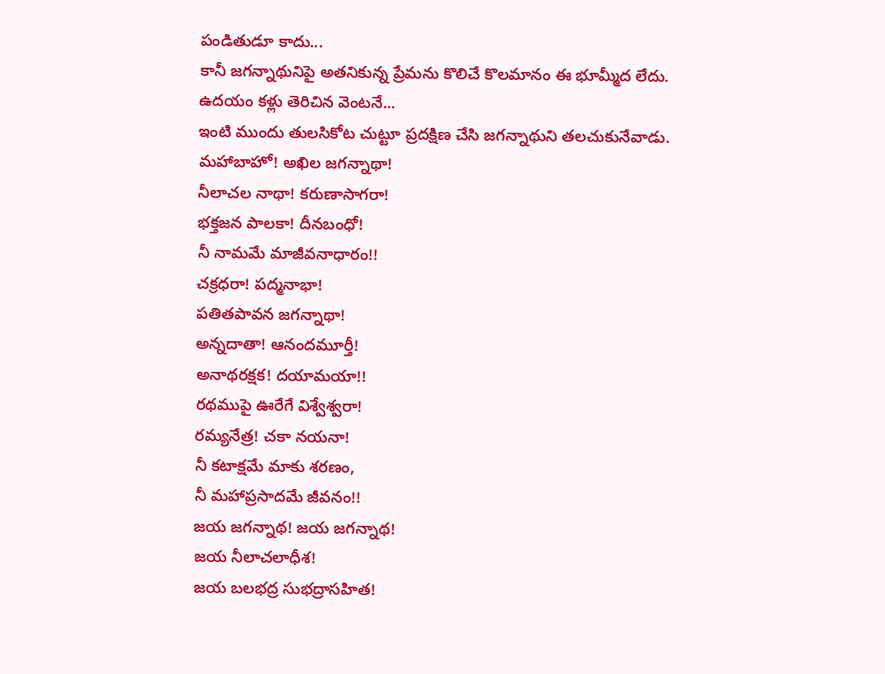పండితుడూ కాదు...
కానీ జగన్నాథునిపై అతనికున్న ప్రేమను కొలిచే కొలమానం ఈ భూమ్మీద లేదు.
ఉదయం కళ్లు తెరిచిన వెంటనే...
ఇంటి ముందు తులసికోట చుట్టూ ప్రదక్షిణ చేసి జగన్నాథుని తలచుకునేవాడు.
మహాబాహో! అఖిల జగన్నాథా!
నీలాచల నాథా! కరుణాసాగరా!
భక్తజన పాలకా! దీనబంధో!
నీ నామమే మాజీవనాధారం!!
చక్రధరా! పద్మనాభా!
పతితపావన జగన్నాథా!
అన్నదాతా! ఆనందమూర్తీ!
అనాథరక్షక! దయామయా!!
రథముపై ఊరేగే విశ్వేశ్వరా!
రమ్యనేత్ర! చకా నయనా!
నీ కటాక్షమే మాకు శరణం,
నీ మహాప్రసాదమే జీవనం!!
జయ జగన్నాథ! జయ జగన్నాథ!
జయ నీలాచలాధీశ!
జయ బలభద్ర సుభద్రాసహిత!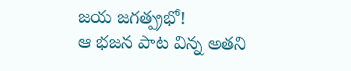జయ జగత్ప్రభో!
ఆ భజన పాట విన్న అతని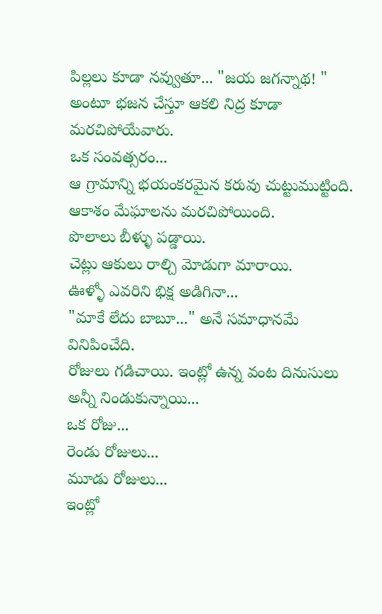పిల్లలు కూడా నవ్వుతూ... "జయ జగన్నాథ! " అంటూ భజన చేస్తూ ఆకలి నిద్ర కూడా మరచిపోయేవారు.
ఒక సంవత్సరం...
ఆ గ్రామాన్ని భయంకరమైన కరువు చుట్టుముట్టింది.
ఆకాశం మేఘాలను మరచిపోయింది.
పొలాలు బీళ్ళు పడ్డాయి.
చెట్లు ఆకులు రాల్చి మోడుగా మారాయి.
ఊళ్ళో ఎవరిని భిక్ష అడిగినా...
"మాకే లేదు బాబూ..." అనే సమాధానమే వినిపించేది.
రోజులు గడిచాయి. ఇంట్లో ఉన్న వంట దినుసులు అన్నీ నిండుకున్నాయి...
ఒక రోజు...
రెండు రోజులు...
మూడు రోజులు...
ఇంట్లో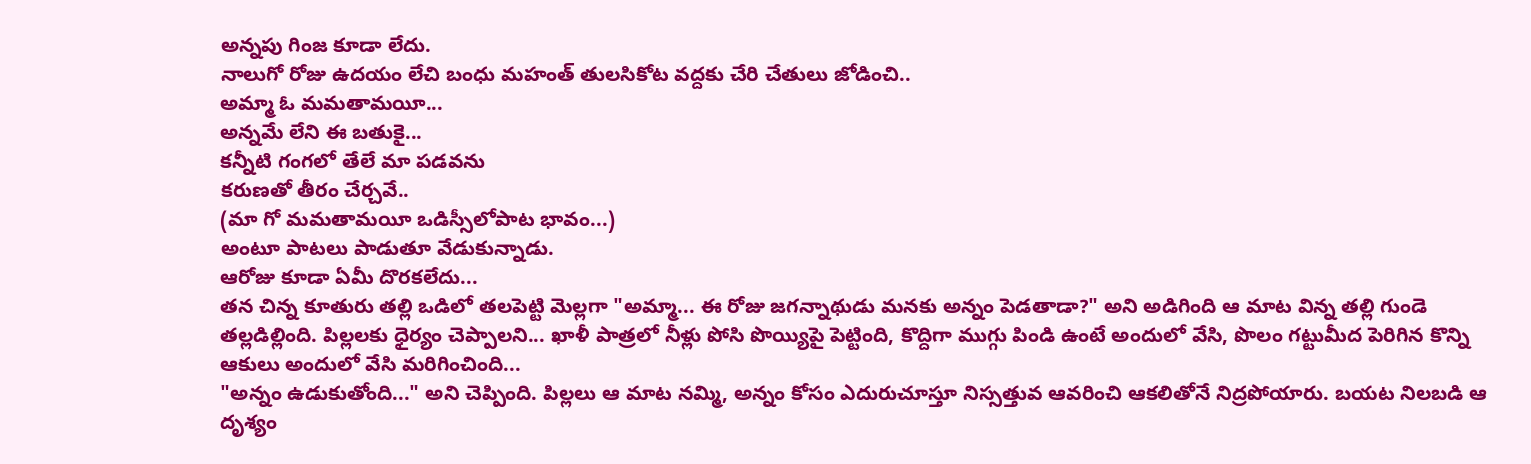అన్నపు గింజ కూడా లేదు.
నాలుగో రోజు ఉదయం లేచి బంధు మహంత్ తులసికోట వద్దకు చేరి చేతులు జోడించి..
అమ్మా ఓ మమతామయీ...
అన్నమే లేని ఈ బతుకై...
కన్నీటి గంగలో తేలే మా పడవను
కరుణతో తీరం చేర్చవే..
(మా గో మమతామయీ ఒడిస్సీలోపాట భావం...)
అంటూ పాటలు పాడుతూ వేడుకున్నాడు.
ఆరోజు కూడా ఏమీ దొరకలేదు...
తన చిన్న కూతురు తల్లి ఒడిలో తలపెట్టి మెల్లగా "అమ్మా... ఈ రోజు జగన్నాథుడు మనకు అన్నం పెడతాడా?" అని అడిగింది ఆ మాట విన్న తల్లి గుండె తల్లడిల్లింది. పిల్లలకు ధైర్యం చెప్పాలని... ఖాళీ పాత్రలో నీళ్లు పోసి పొయ్యిపై పెట్టింది, కొద్దిగా ముగ్గు పిండి ఉంటే అందులో వేసి, పొలం గట్టుమీద పెరిగిన కొన్ని ఆకులు అందులో వేసి మరిగించింది...
"అన్నం ఉడుకుతోంది..." అని చెప్పింది. పిల్లలు ఆ మాట నమ్మి, అన్నం కోసం ఎదురుచూస్తూ నిస్సత్తువ ఆవరించి ఆకలితోనే నిద్రపోయారు. బయట నిలబడి ఆ దృశ్యం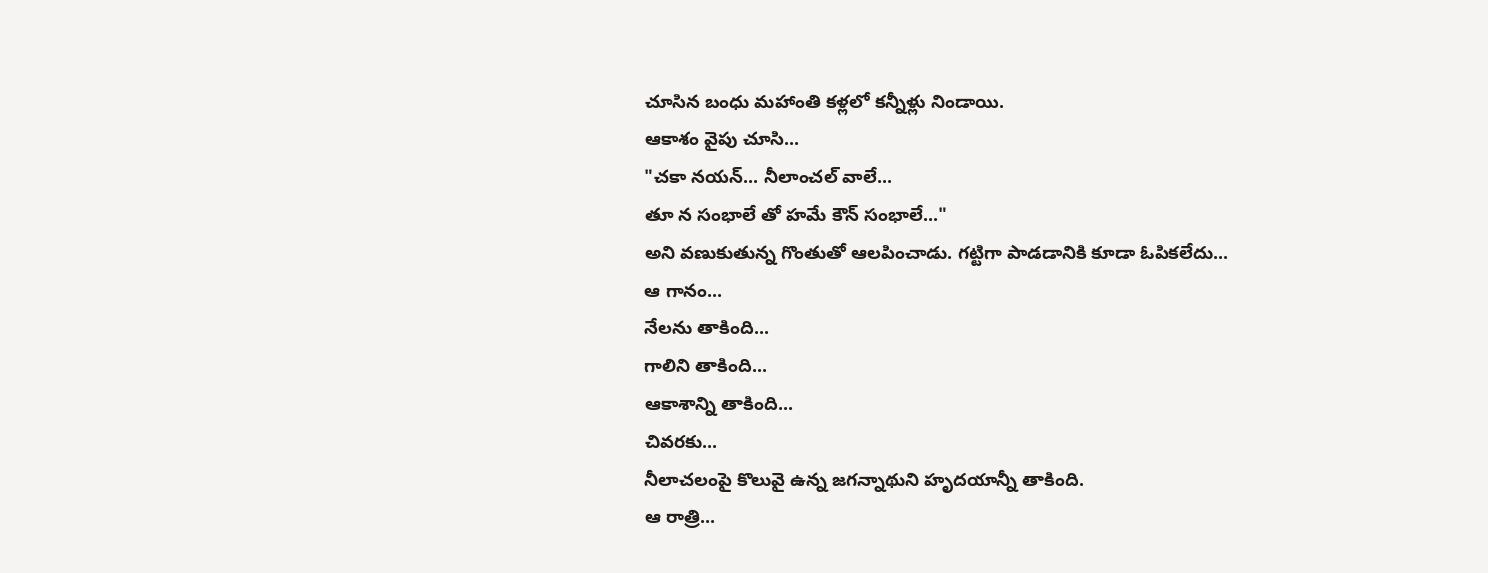చూసిన బంధు మహాంతి కళ్లలో కన్నీళ్లు నిండాయి.
ఆకాశం వైపు చూసి...
"చకా నయన్... నీలాంచల్ వాలే...
తూ న సంభాలే తో హమే కౌన్ సంభాలే..."
అని వణుకుతున్న గొంతుతో ఆలపించాడు. గట్టిగా పాడడానికి కూడా ఓపికలేదు...
ఆ గానం...
నేలను తాకింది...
గాలిని తాకింది...
ఆకాశాన్ని తాకింది...
చివరకు...
నీలాచలంపై కొలువై ఉన్న జగన్నాథుని హృదయాన్నీ తాకింది.
ఆ రాత్రి...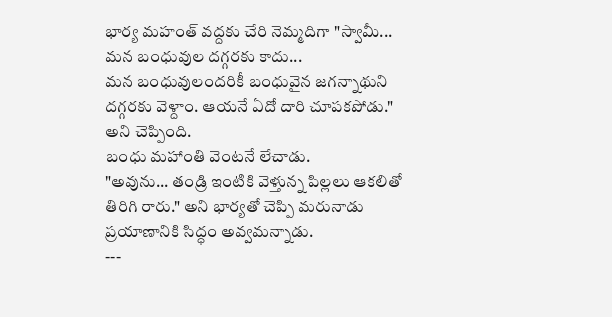భార్య మహంత్ వద్దకు చేరి నెమ్మదిగా "స్వామీ...
మన బంధువుల దగ్గరకు కాదు...
మన బంధువులందరికీ బంధువైన జగన్నాథుని దగ్గరకు వెళ్దాం. ఆయనే ఏదో దారి చూపకపోడు." అని చెప్పింది.
బంధు మహాంతి వెంటనే లేచాడు.
"అవును... తండ్రి ఇంటికి వెళ్తున్న పిల్లలు ఆకలితో తిరిగి రారు." అని భార్యతో చెప్పి మరునాడు ప్రయాణానికి సిద్ధం అవ్వమన్నాడు.
---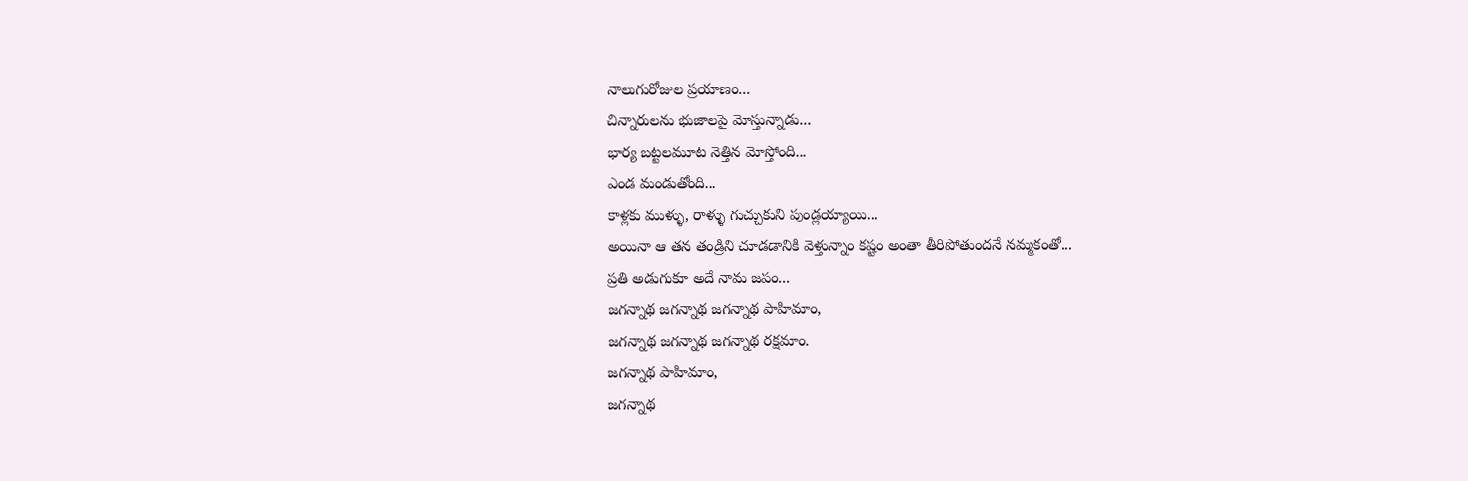నాలుగురోజుల ప్రయాణం...
చిన్నారులను భుజాలపై మోస్తున్నాడు...
భార్య బట్టలమూట నెత్తిన మోస్తోంది...
ఎండ మండుతోంది...
కాళ్లకు ముళ్ళు, రాళ్ళు గుచ్చుకుని పుండ్లయ్యాయి...
అయినా ఆ తన తండ్రిని చూడడానికి వెళ్తున్నాం కష్టం అంతా తీరిపోతుందనే నమ్మకంతో...
ప్రతి అడుగుకూ అదే నామ జపం...
జగన్నాథ జగన్నాథ జగన్నాథ పాహిమాం,
జగన్నాథ జగన్నాథ జగన్నాథ రక్షమాం.
జగన్నాథ పాహిమాం,
జగన్నాథ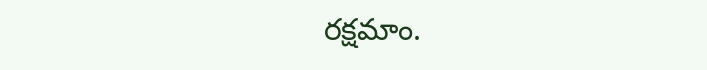రక్షమాం.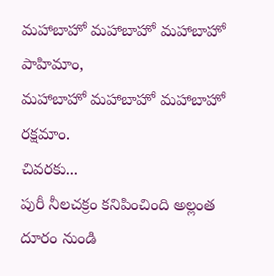మహాబాహో మహాబాహో మహాబాహో పాహిమాం,
మహాబాహో మహాబాహో మహాబాహో రక్షమాం.
చివరకు...
పురీ నీలచక్రం కనిపించింది అల్లంత దూరం నుండి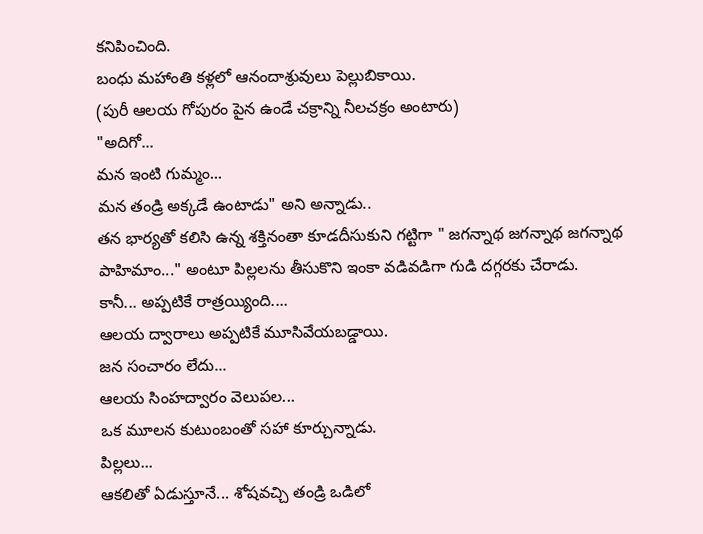కనిపించింది.
బంధు మహాంతి కళ్లలో ఆనందాశ్రువులు పెల్లుబికాయి.
(పురీ ఆలయ గోపురం పైన ఉండే చక్రాన్ని నీలచక్రం అంటారు)
"అదిగో...
మన ఇంటి గుమ్మం...
మన తండ్రి అక్కడే ఉంటాడు" అని అన్నాడు..
తన భార్యతో కలిసి ఉన్న శక్తినంతా కూడదీసుకుని గట్టిగా " జగన్నాథ జగన్నాథ జగన్నాథ పాహిమాం..." అంటూ పిల్లలను తీసుకొని ఇంకా వడివడిగా గుడి దగ్గరకు చేరాడు.
కానీ... అప్పటికే రాత్రయ్యింది....
ఆలయ ద్వారాలు అప్పటికే మూసివేయబడ్డాయి.
జన సంచారం లేదు...
ఆలయ సింహద్వారం వెలుపల...
ఒక మూలన కుటుంబంతో సహా కూర్చున్నాడు.
పిల్లలు...
ఆకలితో ఏడుస్తూనే... శోషవచ్చి తండ్రి ఒడిలో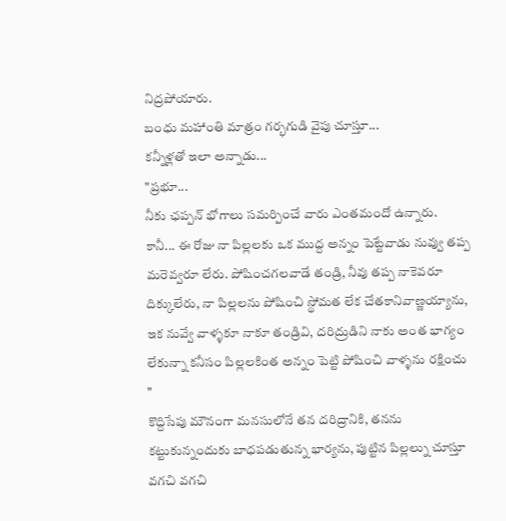నిద్రపోయారు.
బంధు మహాంతి మాత్రం గర్భగుడి వైపు చూస్తూ...
కన్నీళ్లతో ఇలా అన్నాడు...
"ప్రభూ...
నీకు ఛప్పన్ భోగాలు సమర్పించే వారు ఎంతమందో ఉన్నారు.
కానీ... ఈ రోజు నా పిల్లలకు ఒక ముద్ద అన్నం పెట్టేవాడు నువ్వు తప్ప మరెవ్వరూ లేరు. పోషించగలవాడే తండ్రి, నీవు తప్ప నాకెవరూ దిక్కులేరు, నా పిల్లలను పోషించి స్థోమత లేక చేతకానివాణ్ణయ్యాను, ఇక నువ్వే వాళ్ళకూ నాకూ తండ్రివి, దరిద్రుడిని నాకు అంత భాగ్యం లేకున్నా కనీసం పిల్లలకింత అన్నం పెట్టి పోషించి వాళ్ళను రక్షించు "
కొద్దిసేపు మౌనంగా మనసులోనే తన దరిద్రానికి, తనను కట్టుకున్నందుకు బాధపడుతున్న భార్యను, పుట్టిన పిల్లల్ను చూస్తూ వగచి వగచి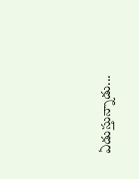ఏడుస్తున్నాడు...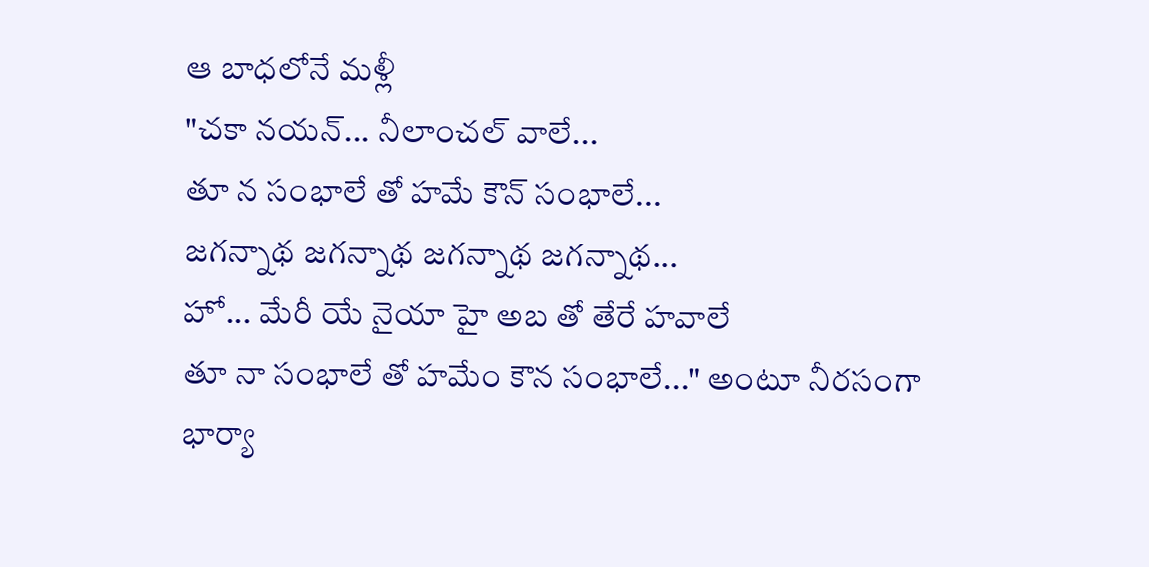ఆ బాధలోనే మళ్లీ
"చకా నయన్... నీలాంచల్ వాలే...
తూ న సంభాలే తో హమే కౌన్ సంభాలే...
జగన్నాథ జగన్నాథ జగన్నాథ జగన్నాథ...
హో... మేరీ యే నైయా హై అబ తో తేరే హవాలే
తూ నా సంభాలే తో హమేం కౌన సంభాలే..." అంటూ నీరసంగా భార్యా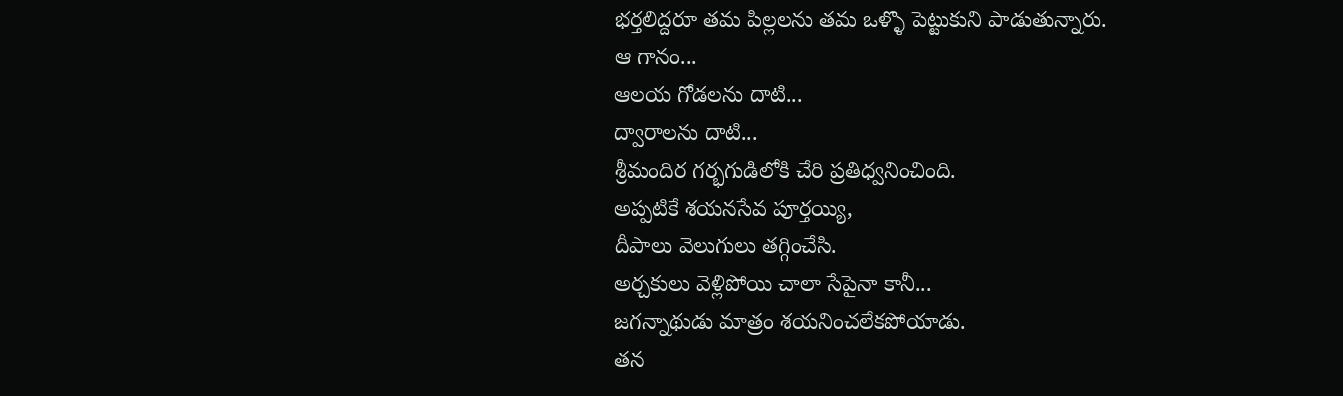భర్తలిద్దరూ తమ పిల్లలను తమ ఒళ్ళొ పెట్టుకుని పాడుతున్నారు.
ఆ గానం...
ఆలయ గోడలను దాటి...
ద్వారాలను దాటి...
శ్రీమందిర గర్భగుడిలోకి చేరి ప్రతిధ్వనించింది.
అప్పటికే శయనసేవ పూర్తయ్యి,
దీపాలు వెలుగులు తగ్గించేసి.
అర్చకులు వెళ్లిపోయి చాలా సేపైనా కానీ...
జగన్నాథుడు మాత్రం శయనించలేకపోయాడు.
తన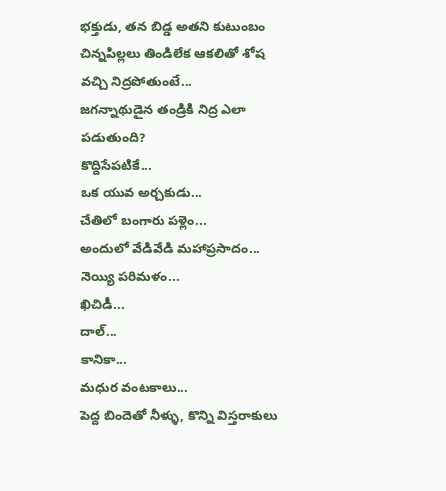భక్తుడు, తన బిడ్డ అతని కుటుంబం చిన్నపిల్లలు తిండిలేక ఆకలితో శోష వచ్చి నిద్రపోతుంటే...
జగన్నాథుడైన తండ్రికి నిద్ర ఎలా పడుతుంది?
కొద్దిసేపటికే...
ఒక యువ అర్చకుడు...
చేతిలో బంగారు పళ్లెం...
అందులో వేడివేడి మహాప్రసాదం...
నెయ్యి పరిమళం...
ఖిచిడీ...
దాల్...
కానికా...
మధుర వంటకాలు...
పెద్ద బిందెతో నీళ్ళు, కొన్ని విస్తరాకులు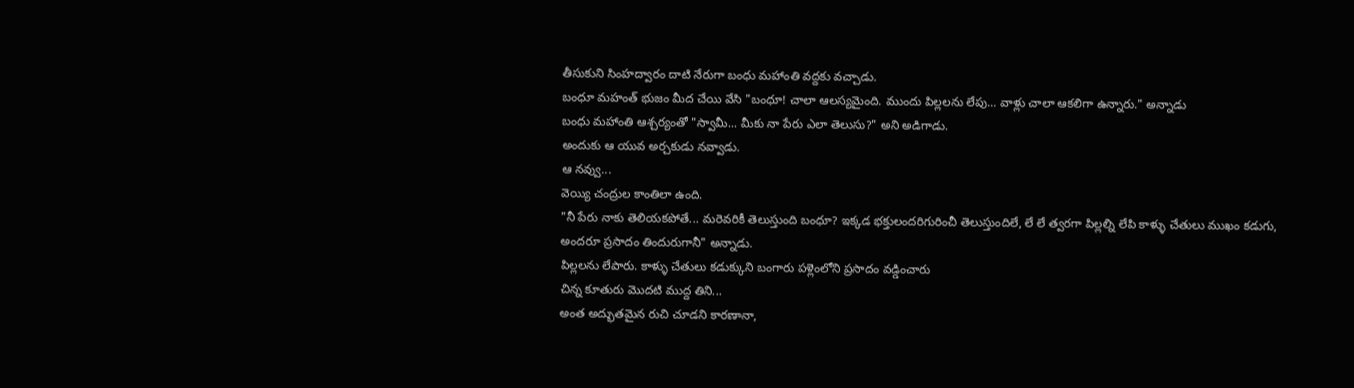తీసుకుని సింహద్వారం దాటి నేరుగా బంధు మహాంతి వద్దకు వచ్చాడు.
బంధూ మహంత్ భుజం మీద చేయి వేసి "బంధూ! చాలా ఆలస్యమైంది. ముందు పిల్లలను లేపు... వాళ్లు చాలా ఆకలిగా ఉన్నారు." అన్నాడు
బంధు మహాంతి ఆశ్చర్యంతో "స్వామీ... మీకు నా పేరు ఎలా తెలుసు?" అని అడిగాడు.
అందుకు ఆ యువ అర్చకుడు నవ్వాడు.
ఆ నవ్వు...
వెయ్యి చంద్రుల కాంతిలా ఉంది.
"నీ పేరు నాకు తెలియకపోతే... మరెవరికీ తెలుస్తుంది బంధూ? ఇక్కడ భక్తులందరిగురించీ తెలుస్తుందిలే, లే లే త్వరగా పిల్లల్ని లేపి కాళ్ళు చేతులు ముఖం కడుగు, అందరూ ప్రసాదం తిందురుగానీ" అన్నాడు.
పిల్లలను లేపారు. కాళ్ళు చేతులు కడుక్కుని బంగారు పళ్లెంలోని ప్రసాదం వడ్డించారు
చిన్న కూతురు మొదటి ముద్ద తిని...
అంత అద్భుతమైన రుచి చూడని కారణానా,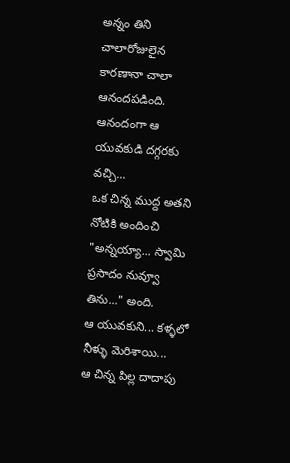అన్నం తిని చాలారోజులైన కారణానా చాలా ఆనందపడింది.
ఆనందంగా ఆ యువకుడి దగ్గరకు వచ్చి...
ఒక చిన్న ముద్ద అతని నోటికి అందించి "అన్నయ్యా... స్వామి ప్రసాదం నువ్వూ తిను..." అంది.
ఆ యువకుని... కళ్ళలో నీళ్ళు మెరిశాయి...
ఆ చిన్న పిల్ల దాదాపు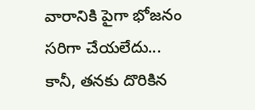వారానికి పైగా భోజనం సరిగా చేయలేదు...
కానీ, తనకు దొరికిన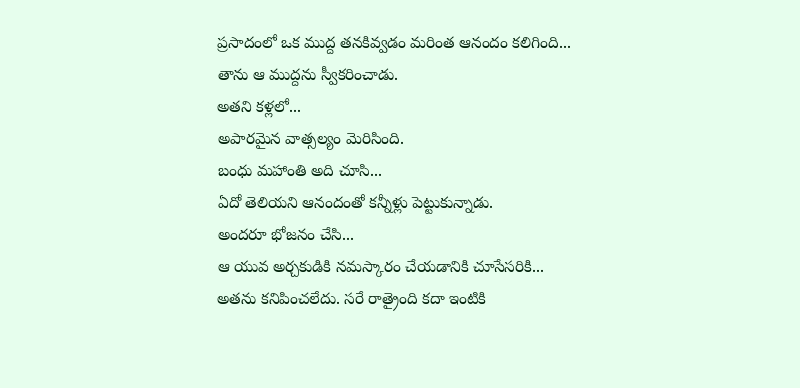ప్రసాదంలో ఒక ముద్ద తనకివ్వడం మరింత ఆనందం కలిగింది...
తాను ఆ ముద్దను స్వీకరించాడు.
అతని కళ్లలో...
అపారమైన వాత్సల్యం మెరిసింది.
బంధు మహాంతి అది చూసి...
ఏదో తెలియని ఆనందంతో కన్నీళ్లు పెట్టుకున్నాడు.
అందరూ భోజనం చేసి...
ఆ యువ అర్చకుడికి నమస్కారం చేయడానికి చూసేసరికి...
అతను కనిపించలేదు. సరే రాత్రైంది కదా ఇంటికి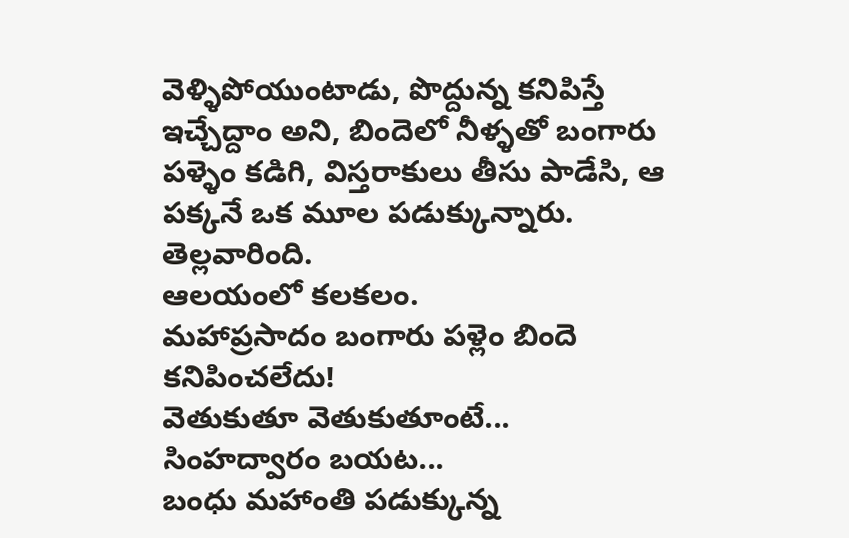వెళ్ళిపోయుంటాడు, పొద్దున్న కనిపిస్తే ఇచ్చేద్దాం అని, బిందెలో నీళ్ళతో బంగారు పళ్ళెం కడిగి, విస్తరాకులు తీసు పాడేసి, ఆ పక్కనే ఒక మూల పడుక్కున్నారు.
తెల్లవారింది.
ఆలయంలో కలకలం.
మహాప్రసాదం బంగారు పళ్లెం బిందె కనిపించలేదు!
వెతుకుతూ వెతుకుతూంటే...
సింహద్వారం బయట...
బంధు మహాంతి పడుక్కున్న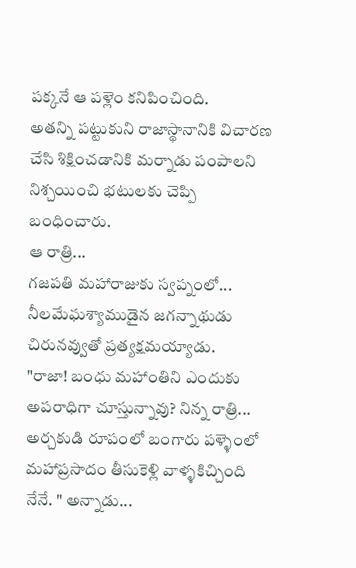పక్కనే ఆ పళ్లెం కనిపించింది.
అతన్ని పట్టుకుని రాజాస్థానానికి విచారణ చేసి శిక్షించడానికి మర్నాడు పంపాలని నిశ్చయించి భటులకు చెప్పి బంధించారు.
ఆ రాత్రి...
గజపతి మహారాజుకు స్వప్నంలో...
నీలమేఘశ్యాముడైన జగన్నాథుడు చిరునవ్వుతో ప్రత్యక్షమయ్యాడు.
"రాజా! బంధు మహాంతిని ఎందుకు అపరాధిగా చూస్తున్నావు? నిన్న రాత్రి... అర్చకుడి రూపంలో బంగారు పళ్ళెంలో మహాప్రసాదం తీసుకెళ్లి వాళ్ళకిచ్చింది నేనే. " అన్నాడు...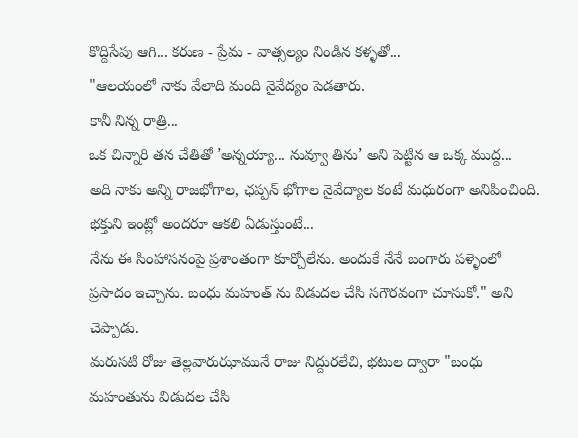కొద్దిసేపు ఆగి... కరుణ - ప్రేమ - వాత్సల్యం నిండిన కళ్ళతో...
"ఆలయంలో నాకు వేలాది మంది నైవేద్యం పెడతారు.
కానీ నిన్న రాత్రి...
ఒక చిన్నారి తన చేతితో ’అన్నయ్యా... నువ్వూ తిను’ అని పెట్టిన ఆ ఒక్క ముద్ద...
అది నాకు అన్ని రాజభోగాల, ఛప్పన్ భోగాల నైవేద్యాల కంటే మధురంగా అనిపించింది.
భక్తుని ఇంట్లో అందరూ ఆకలి ఏడుస్తుంటే...
నేను ఈ సింహాసనంపై ప్రశాంతంగా కూర్చోలేను. అందుకే నేనే బంగారు పళ్ళెంలో ప్రసాదం ఇచ్చాను. బంధు మహంత్ ను విడుదల చేసి సగౌరవంగా చూసుకో." అని చెప్పాడు.
మరుసటి రోజు తెల్లవారుఝామునే రాజు నిద్దురలేచి, భటుల ద్వారా "బంధు మహంతును విడుదల చేసి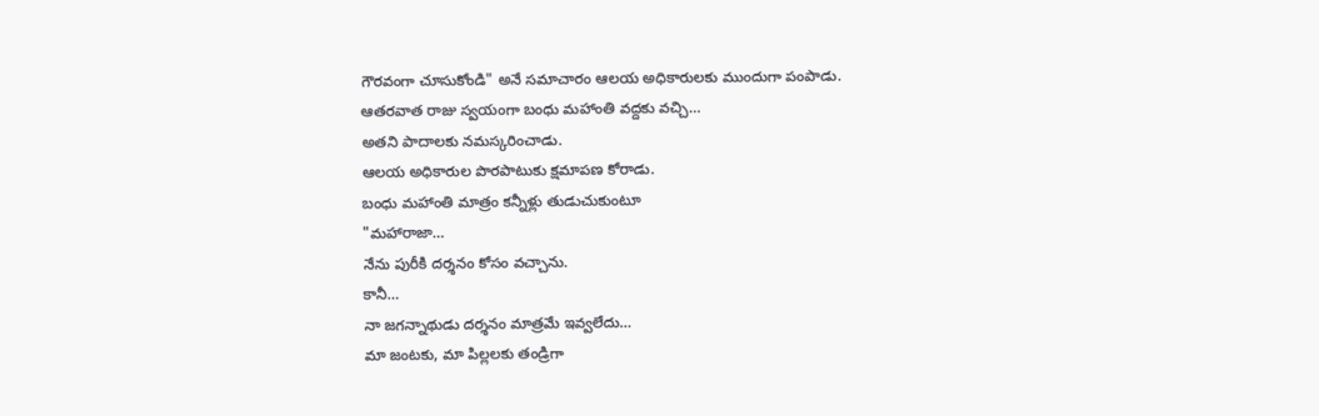గౌరవంగా చూసుకోండి" అనే సమాచారం ఆలయ అధికారులకు ముందుగా పంపాడు.
ఆతరవాత రాజు స్వయంగా బంధు మహాంతి వద్దకు వచ్చి...
అతని పాదాలకు నమస్కరించాడు.
ఆలయ అధికారుల పొరపాటుకు క్షమాపణ కోరాడు.
బంధు మహాంతి మాత్రం కన్నీళ్లు తుడుచుకుంటూ
"మహారాజా...
నేను పురీకి దర్శనం కోసం వచ్చాను.
కానీ...
నా జగన్నాథుడు దర్శనం మాత్రమే ఇవ్వలేదు...
మా జంటకు, మా పిల్లలకు తండ్రిగా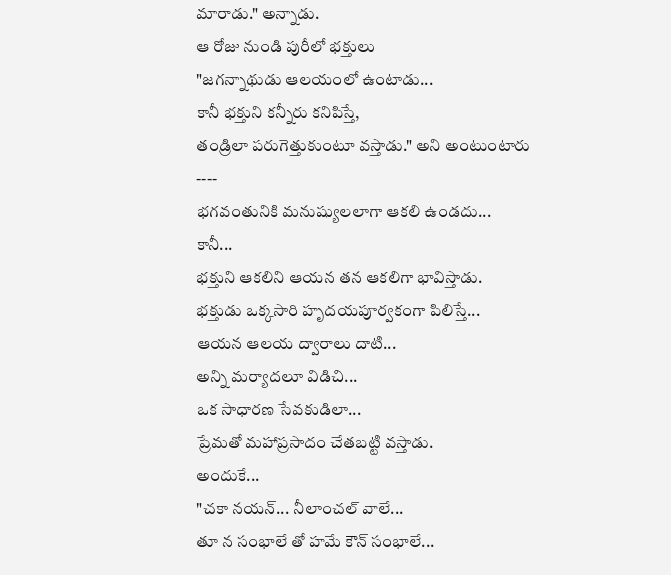మారాడు." అన్నాడు.
ఆ రోజు నుండి పురీలో భక్తులు
"జగన్నాథుడు ఆలయంలో ఉంటాడు...
కానీ భక్తుని కన్నీరు కనిపిస్తే,
తండ్రిలా పరుగెత్తుకుంటూ వస్తాడు." అని అంటుంటారు
----
భగవంతునికి మనుష్యులలాగా ఆకలి ఉండదు...
కానీ...
భక్తుని ఆకలిని ఆయన తన ఆకలిగా భావిస్తాడు.
భక్తుడు ఒక్కసారి హృదయపూర్వకంగా పిలిస్తే...
ఆయన ఆలయ ద్వారాలు దాటి...
అన్ని మర్యాదలూ విడిచి...
ఒక సాధారణ సేవకుడిలా...
ప్రేమతో మహాప్రసాదం చేతబట్టి వస్తాడు.
అందుకే...
"చకా నయన్... నీలాంచల్ వాలే...
తూ న సంభాలే తో హమే కౌన్ సంభాలే...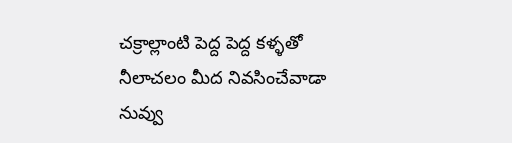చక్రాల్లాంటి పెద్ద పెద్ద కళ్ళతో
నీలాచలం మీద నివసించేవాడా
నువ్వు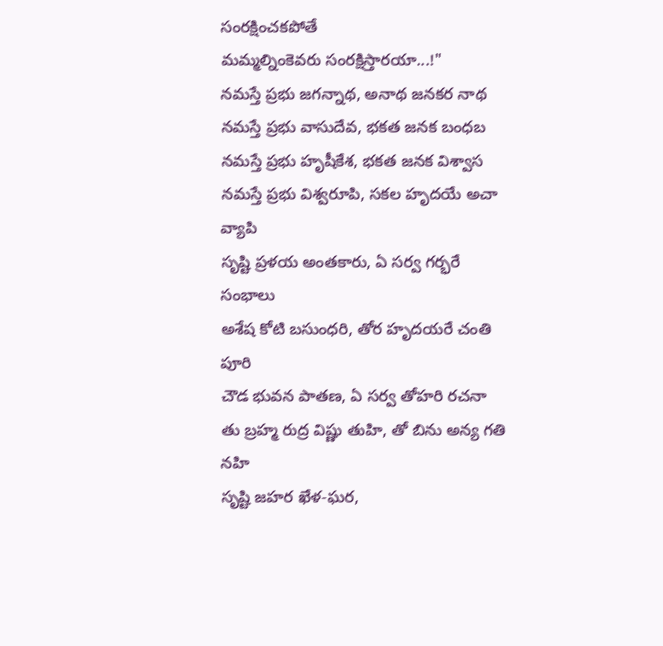సంరక్షించకపోతే
మమ్మల్నింకెవరు సంరక్షిస్తారయా...!"
నమస్తే ప్రభు జగన్నాథ, అనాథ జనకర నాథ
నమస్తే ప్రభు వాసుదేవ, భకత జనక బంధబ
నమస్తే ప్రభు హృషీకేశ, భకత జనక విశ్వాస
నమస్తే ప్రభు విశ్వరూపి, సకల హృదయే అచా వ్యాపి
సృష్టి ప్రళయ అంతకారు, ఏ సర్వ గర్భరే సంభాలు
అశేష కోటి బసుంధరి, తోర హృదయరే చంతి పూరి
చౌడ భువన పాతణ, ఏ సర్వ తోహరి రచనా
తు బ్రహ్మ రుద్ర విష్ణు తుహి, తో బిను అన్య గతి నహి
సృష్టి జహర ఖేళ-ఘర,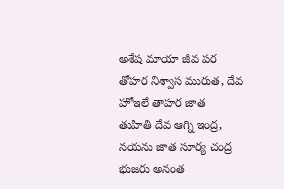అశేష మాయా జీవ పర
తోహర నిశ్వాస మురుత, దేవ హోఇలే తాహర జాత
తుహితి దేవ ఆగ్ని ఇంద్ర, నయను జాత సూర్య చంద్ర
భుజరు అనంత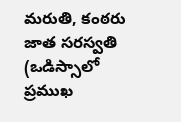మరుతి, కంఠరు జాత సరస్వతి
(ఒడిస్సాలో ప్రముఖ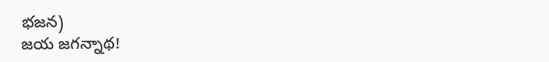భజన)
జయ జగన్నాథ!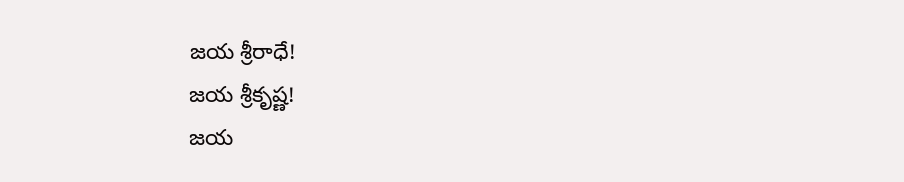జయ శ్రీరాధే!
జయ శ్రీకృష్ణ!
జయ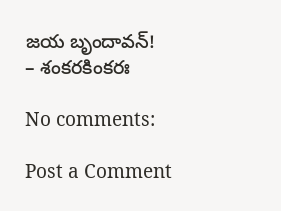జయ బృందావన్!
– శంకరకింకరః

No comments:

Post a Comment